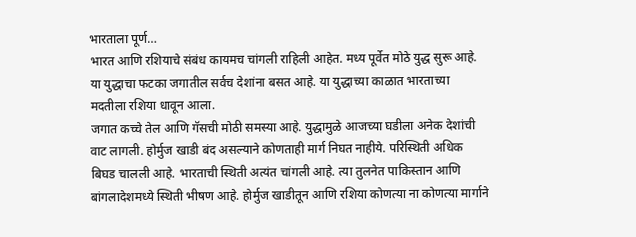भारताला पूर्ण…
भारत आणि रशियाचे संबंध कायमच चांगली राहिली आहेत. मध्य पूर्वेत मोठे युद्ध सुरू आहे. या युद्धाचा फटका जगातील सर्वच देशांना बसत आहे. या युद्धाच्या काळात भारताच्या मदतीला रशिया धावून आला.
जगात कच्चे तेल आणि गॅसची मोठी समस्या आहे. युद्धामुळे आजच्या घडीला अनेक देशांची वाट लागली. होर्मुज खाडी बंद असल्याने कोणताही मार्ग निघत नाहीये. परिस्थिती अधिक बिघड चालली आहे. भारताची स्थिती अत्यंत चांगली आहे. त्या तुलनेत पाकिस्तान आणि बांगलादेशमध्ये स्थिती भीषण आहे. होर्मुज खाडीतून आणि रशिया कोणत्या ना कोणत्या मार्गाने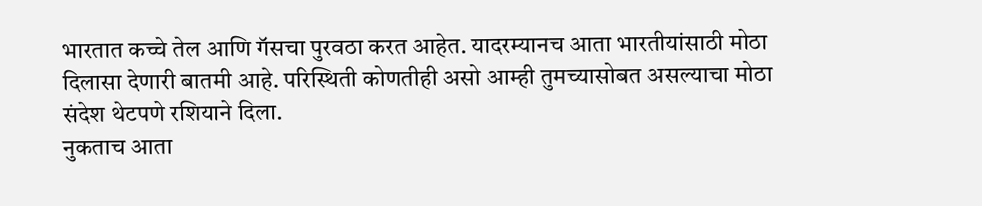भारतात कच्चे तेल आणि गॅसचा पुरवठा करत आहेत. यादरम्यानच आता भारतीयांसाठी मोठा दिलासा देणारी बातमी आहे. परिस्थिती कोणतीही असो आम्ही तुमच्यासोबत असल्याचा मोठा संदेश थेटपणे रशियाने दिला.
नुकताच आता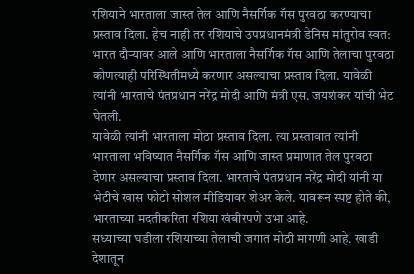रशियाने भारताला जास्त तेल आणि नैसर्गिक गॅस पुरवठा करण्याचा प्रस्ताव दिला. हेच नाही तर रशियाचे उपप्रधानमंत्री डेनिस मांतुरोव स्वत: भारत दौऱ्यावर आले आणि भारताला नैसर्गिक गॅस आणि तेलाचा पुरवठा कोणत्याही परिस्थितीमध्ये करणार असल्याचा प्रस्ताव दिला. यावेळी त्यांनी भारताचे पंतप्रधान नरेंद्र मोदी आणि मंत्री एस. जयशंकर यांची भेट घेतली.
यावेळी त्यांनी भारताला मोठा प्रस्ताव दिला. त्या प्रस्तावात त्यांनी भारताला भविष्यात नैसर्गिक गॅस आणि जास्त प्रमाणात तेल पुरवठा देणार असल्याचा प्रस्ताव दिला. भारताचे पंतप्रधान नरेंद्र मोदी यांनी या भेटीचे खास फोटो सोशल मीडियावर शेअर केले. यावरून स्पष्ट होते की, भारताच्या मदतीकरिता रशिया खंबीरपणे उभा आहे.
सध्याच्या घडीला रशियाच्या तेलाची जगात मोठी मागणी आहे. खाडी देशातून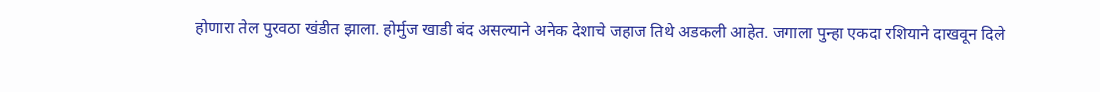होणारा तेल पुरवठा खंडीत झाला. होर्मुज खाडी बंद असल्याने अनेक देशाचे जहाज तिथे अडकली आहेत. जगाला पुन्हा एकदा रशियाने दाखवून दिले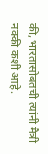की, भारतासोबतची त्यांनी मैत्री नक्की कशी आहे.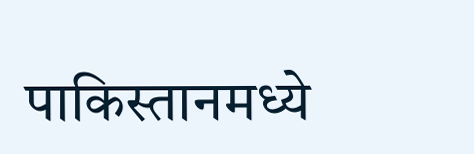पाकिस्तानमध्ये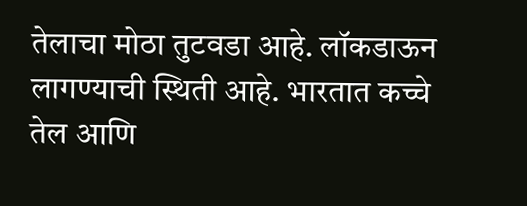तेलाचा मोठा तुटवडा आहे. लॉकडाऊन लागण्याची स्थिती आहे. भारतात कच्चे तेल आणि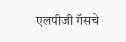एलपीजी गॅसचे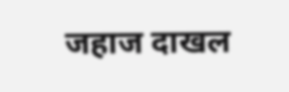जहाज दाखल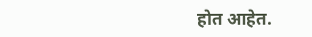होत आहेत.